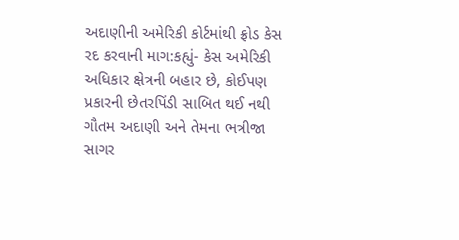અદાણીની અમેરિકી કોર્ટમાંથી ફ્રોડ કેસ રદ કરવાની માગ:કહ્યું- કેસ અમેરિકી અધિકાર ક્ષેત્રની બહાર છે, કોઈપણ પ્રકારની છેતરપિંડી સાબિત થઈ નથી
ગૌતમ અદાણી અને તેમના ભત્રીજા સાગર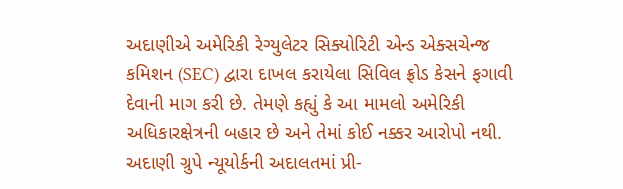અદાણીએ અમેરિકી રેગ્યુલેટર સિક્યોરિટી એન્ડ એક્સચેન્જ કમિશન (SEC) દ્વારા દાખલ કરાયેલા સિવિલ ફ્રોડ કેસને ફગાવી દેવાની માગ કરી છે. તેમણે કહ્યું કે આ મામલો અમેરિકી અધિકારક્ષેત્રની બહાર છે અને તેમાં કોઈ નક્કર આરોપો નથી. અદાણી ગ્રુપે ન્યૂયોર્કની અદાલતમાં પ્રી-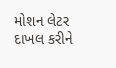મોશન લેટર દાખલ કરીને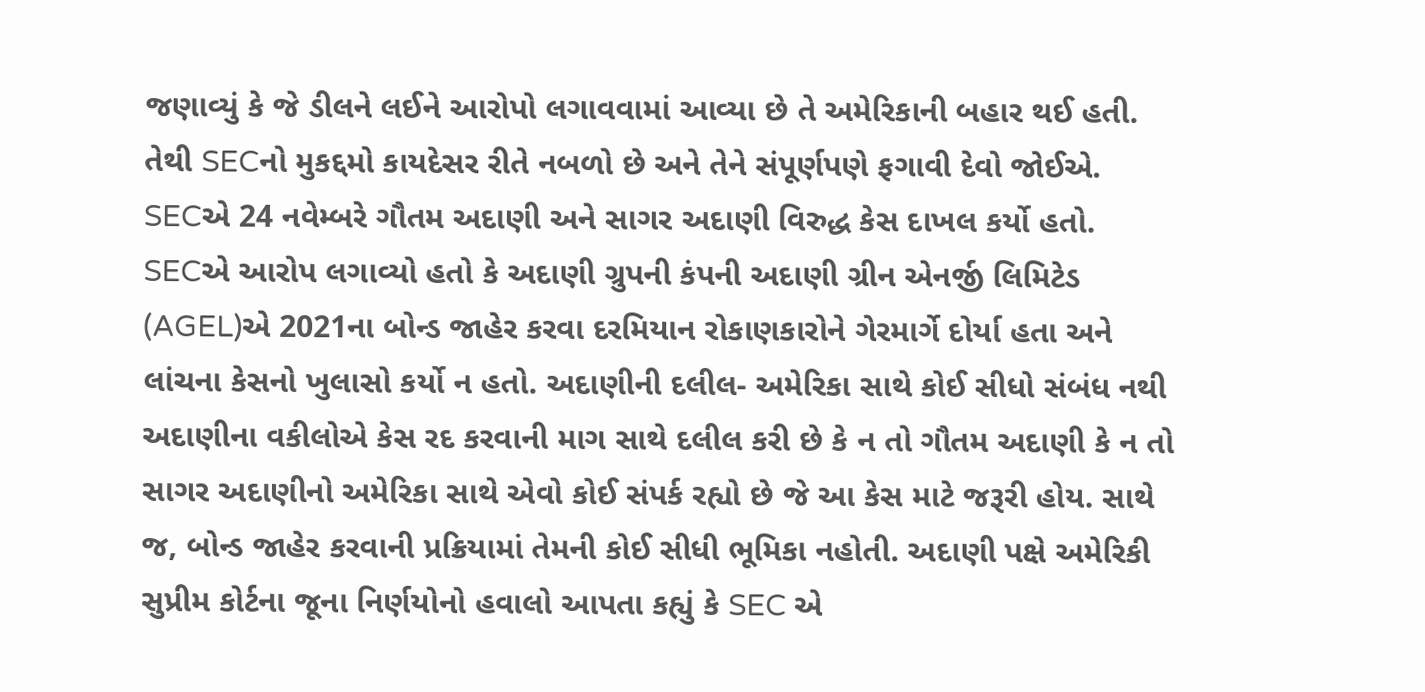જણાવ્યું કે જે ડીલને લઈને આરોપો લગાવવામાં આવ્યા છે તે અમેરિકાની બહાર થઈ હતી. તેથી SECનો મુકદ્દમો કાયદેસર રીતે નબળો છે અને તેને સંપૂર્ણપણે ફગાવી દેવો જોઈએ. SECએ 24 નવેમ્બરે ગૌતમ અદાણી અને સાગર અદાણી વિરુદ્ધ કેસ દાખલ કર્યો હતો. SECએ આરોપ લગાવ્યો હતો કે અદાણી ગ્રુપની કંપની અદાણી ગ્રીન એનર્જી લિમિટેડ (AGEL)એ 2021ના બોન્ડ જાહેર કરવા દરમિયાન રોકાણકારોને ગેરમાર્ગે દોર્યા હતા અને લાંચના કેસનો ખુલાસો કર્યો ન હતો. અદાણીની દલીલ- અમેરિકા સાથે કોઈ સીધો સંબંધ નથી અદાણીના વકીલોએ કેસ રદ કરવાની માગ સાથે દલીલ કરી છે કે ન તો ગૌતમ અદાણી કે ન તો સાગર અદાણીનો અમેરિકા સાથે એવો કોઈ સંપર્ક રહ્યો છે જે આ કેસ માટે જરૂરી હોય. સાથે જ, બોન્ડ જાહેર કરવાની પ્રક્રિયામાં તેમની કોઈ સીધી ભૂમિકા નહોતી. અદાણી પક્ષે અમેરિકી સુપ્રીમ કોર્ટના જૂના નિર્ણયોનો હવાલો આપતા કહ્યું કે SEC એ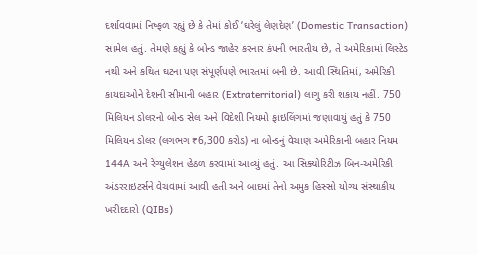દર્શાવવામાં નિષ્ફળ રહ્યું છે કે તેમાં કોઈ ‘ઘરેલું લેણદેણ’ (Domestic Transaction) સામેલ હતું. તેમણે કહ્યું કે બોન્ડ જાહેર કરનાર કંપની ભારતીય છે, તે અમેરિકામાં લિસ્ટેડ નથી અને કથિત ઘટના પણ સંપૂર્ણપણે ભારતમાં બની છે. આવી સ્થિતિમાં, અમેરિકી કાયદાઓને દેશની સીમાની બહાર (Extraterritorial) લાગુ કરી શકાય નહીં. 750 મિલિયન ડોલરનો બોન્ડ સેલ અને વિદેશી નિયમો ફાઇલિંગમાં જણાવાયું હતું કે 750 મિલિયન ડોલર (લગભગ ₹6,300 કરોડ) ના બોન્ડનું વેચાણ અમેરિકાની બહાર નિયમ 144A અને રેગ્યુલેશન હેઠળ કરવામાં આવ્યું હતું. આ સિક્યોરિટીઝ બિન-અમેરિકી અંડરરાઇટર્સને વેચવામાં આવી હતી અને બાદમાં તેનો અમુક હિસ્સો યોગ્ય સંસ્થાકીય ખરીદદારો (QIBs)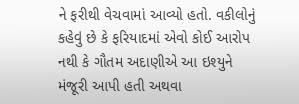ને ફરીથી વેચવામાં આવ્યો હતો. વકીલોનું કહેવું છે કે ફરિયાદમાં એવો કોઈ આરોપ નથી કે ગૌતમ અદાણીએ આ ઇશ્યુને મંજૂરી આપી હતી અથવા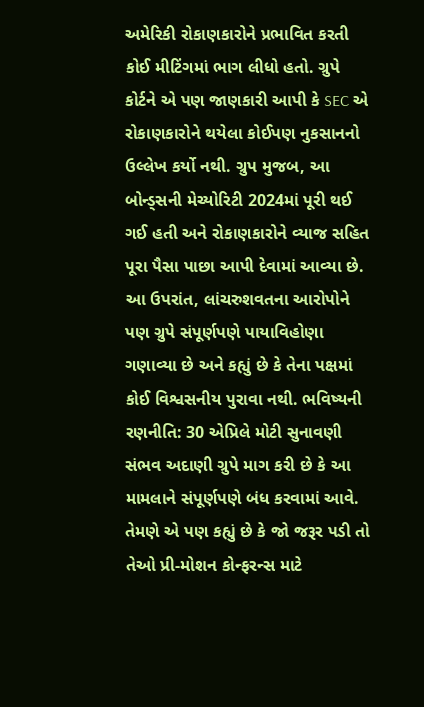અમેરિકી રોકાણકારોને પ્રભાવિત કરતી કોઈ મીટિંગમાં ભાગ લીધો હતો. ગ્રુપે કોર્ટને એ પણ જાણકારી આપી કે SEC એ રોકાણકારોને થયેલા કોઈપણ નુકસાનનો ઉલ્લેખ કર્યો નથી. ગ્રુપ મુજબ, આ બોન્ડ્સની મેચ્યોરિટી 2024માં પૂરી થઈ ગઈ હતી અને રોકાણકારોને વ્યાજ સહિત પૂરા પૈસા પાછા આપી દેવામાં આવ્યા છે. આ ઉપરાંત, લાંચરુશવતના આરોપોને પણ ગ્રુપે સંપૂર્ણપણે પાયાવિહોણા ગણાવ્યા છે અને કહ્યું છે કે તેના પક્ષમાં કોઈ વિશ્વસનીય પુરાવા નથી. ભવિષ્યની રણનીતિ: 30 એપ્રિલે મોટી સુનાવણી સંભવ અદાણી ગ્રુપે માગ કરી છે કે આ મામલાને સંપૂર્ણપણે બંધ કરવામાં આવે. તેમણે એ પણ કહ્યું છે કે જો જરૂર પડી તો તેઓ પ્રી-મોશન કોન્ફરન્સ માટે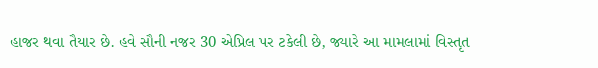હાજર થવા તૈયાર છે. હવે સૌની નજર 30 એપ્રિલ પર ટકેલી છે, જ્યારે આ મામલામાં વિસ્તૃત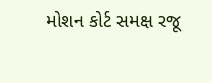મોશન કોર્ટ સમક્ષ રજૂ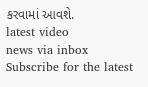કરવામાં આવશે.
latest video
news via inbox
Subscribe for the latest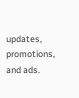updates, promotions, and ads.